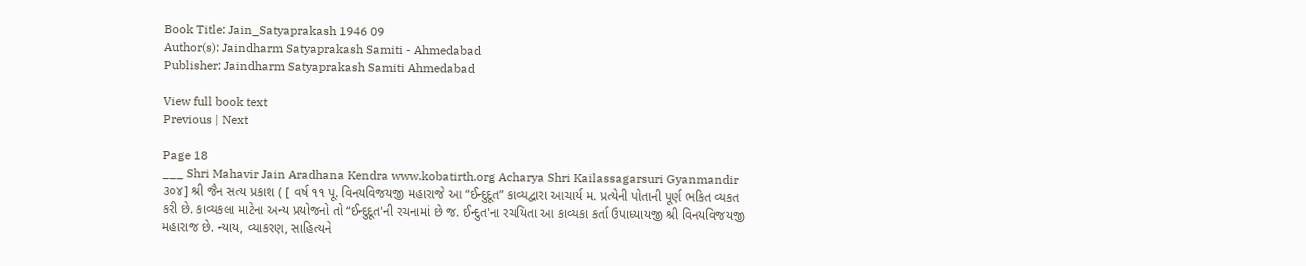Book Title: Jain_Satyaprakash 1946 09
Author(s): Jaindharm Satyaprakash Samiti - Ahmedabad
Publisher: Jaindharm Satyaprakash Samiti Ahmedabad

View full book text
Previous | Next

Page 18
___ Shri Mahavir Jain Aradhana Kendra www.kobatirth.org Acharya Shri Kailassagarsuri Gyanmandir ૩૦૪] શ્રી જૈન સત્ય પ્રકાશ ( [ વર્ષ ૧૧ પૂ. વિનયવિજયજી મહારાજે આ “ઈન્દુદૂત” કાવ્યદ્વારા આચાર્ય મ. પ્રત્યેની પોતાની પૂર્ણ ભકિત વ્યકત કરી છે. કાવ્યકલા માટેના અન્ય પ્રયોજનો તો “ઈન્દુદૂત'ની રચનામાં છે જ. ઈન્દુત'ના રચયિતા આ કાવ્યકા કર્તા ઉપાધ્યાયજી શ્રી વિનયવિજયજી મહારાજ છે. ન્યાય, વ્યાકરણ, સાહિત્યને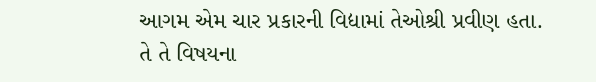આગમ એમ ચાર પ્રકારની વિદ્યામાં તેઓશ્રી પ્રવીણ હતા. તે તે વિષયના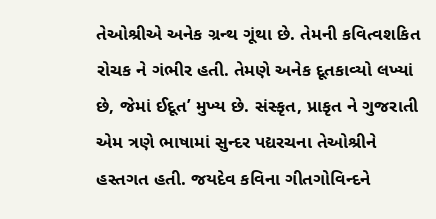તેઓશ્રીએ અનેક ગ્રન્થ ગૂંથા છે. તેમની કવિત્વશકિત રોચક ને ગંભીર હતી. તેમણે અનેક દૂતકાવ્યો લખ્યાં છે, જેમાં ઈદૂત’ મુખ્ય છે. સંસ્કૃત, પ્રાકૃત ને ગુજરાતી એમ ત્રણે ભાષામાં સુન્દર પદ્યરચના તેઓશ્રીને હસ્તગત હતી. જયદેવ કવિના ગીતગોવિન્દને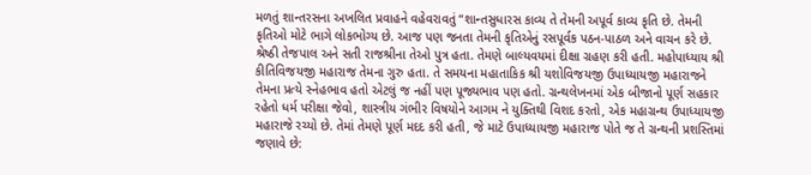મળતું શાન્તરસના અખલિત પ્રવાહને વહેવરાવતું “શાન્તસુધારસ કાવ્ય તે તેમની અપૂર્વ કાવ્ય કૃતિ છે. તેમની કૃતિઓ મોટે ભાગે લોકભોગ્ય છે. આજ પણ જનતા તેમની કૃતિએનું રસપૂર્વક પઠન-પાઠળ અને વાચન કરે છે. શ્રેષ્ઠી તેજપાલ અને સતી રાજશ્રીના તેઓ પુત્ર હતા. તેમણે બાલ્યવયમાં દીક્ષા ગ્રહણ કરી હતી. મહોપાધ્યાય શ્રી કીતિવિજયજી મહારાજ તેમના ગુરુ હતા. તે સમયના મહાતાકિક શ્રી યશોવિજયજી ઉપાધ્યાયજી મહારાજને તેમના પ્રત્યે સ્નેહભાવ હતો એટલું જ નહીં પણ પૂજ્યભાવ પણ હતો. ગ્રન્થલેખનમાં એક બીજાનો પૂર્ણ સહકાર રહેતો ધર્મ પરીક્ષા જેવો, શાસ્ત્રીય ગંભીર વિષયોને આગમ ને યુક્તિથી વિશદ કરતો, એક મહાગ્રન્થ ઉપાધ્યાયજી મહારાજે રચ્યો છે. તેમાં તેમણે પૂર્ણ મદદ કરી હતી, જે માટે ઉપાધ્યાયજી મહારાજ પોતે જ તે ગ્રન્થની પ્રશસ્તિમાં જણાવે છે: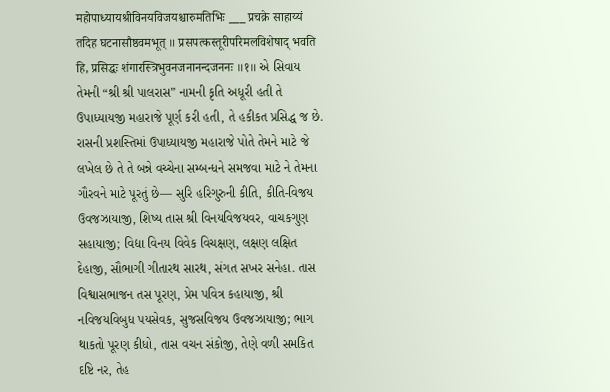महोपाध्यायश्रीविनयविजयश्चारुमतिभिः ___ प्रचक्रे साहाय्यं तदिह घटनासौष्ठवमभूत् ॥ प्रसपत्कस्तूरीपरिमलविशेषाद् भवति हि, प्रसिद्धः शंगारस्त्रिभुवनजनानन्दजननः ॥१॥ એ સિવાય તેમની “શ્રી શ્રી પાલરાસ” નામની કૃતિ અધૂરી હતી તે ઉપાધ્યાયજી મહારાજે પૂર્ણ કરી હતી, તે હકીકત પ્રસિદ્ધ જ છે. રાસની પ્રશસ્તિમાં ઉપાધ્યાયજી મહારાજે પોતે તેમને માટે જે લખેલ છે તે તે બન્ને વચ્ચેના સમ્બન્ધને સમજવા માટે ને તેમના ગૌરવને માટે પૂરતું છે— સુરિ હરિગુરુની કીતિ, કીતિ-વિજય ઉવજઝાયાજી, શિષ્ય તાસ શ્રી વિનયવિજયવર, વાચકગુણ સહાયાજી; વિદ્યા વિનય વિવેક વિચક્ષણ, લક્ષણ લક્ષિત દેહાજી, સૌભાગી ગીતારથ સારથ, સંગત સખર સનેહા. તાસ વિશ્વાસભાજન તસ પૂરણ, પ્રેમ પવિત્ર કહાયાજી, શ્રી નવિજયવિબુધ પયસેવક, સુજસવિજય ઉવજઝાયાજી; ભાગ થાકતો પૂરણ કીધો, તાસ વચન સંકોજી, તેણે વળી સમકિત દષ્ટિ નર, તેહ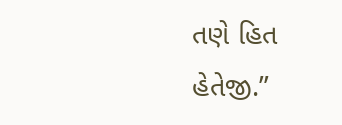તણે હિત હેતેજી.”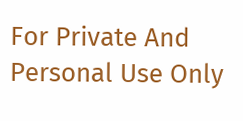For Private And Personal Use Only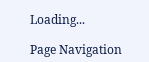Loading...

Page Navigation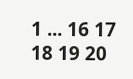1 ... 16 17 18 19 20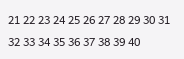21 22 23 24 25 26 27 28 29 30 31 32 33 34 35 36 37 38 39 40